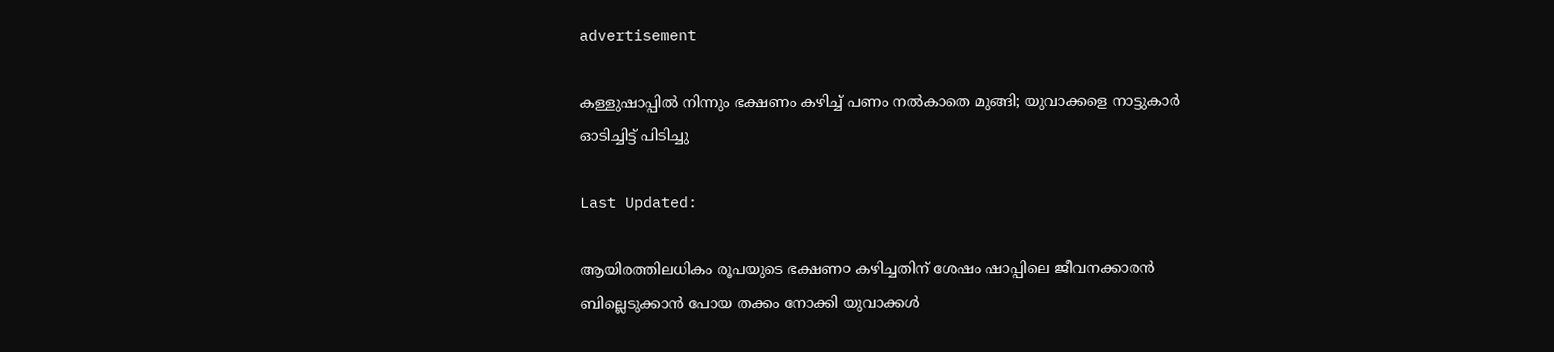advertisement

കള്ളുഷാപ്പിൽ നിന്നും ഭക്ഷണം കഴിച്ച് പണം നൽകാതെ മുങ്ങി; യുവാക്കളെ നാട്ടുകാർ ഓടിച്ചിട്ട് പിടിച്ചു

Last Updated:

ആയിരത്തിലധികം രൂപയുടെ ഭക്ഷണ൦ കഴിച്ചതിന് ശേഷം ഷാപ്പിലെ ജീവനക്കാരൻ ബില്ലെടുക്കാൻ പോയ തക്കം നോക്കി യുവാക്കൾ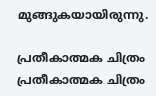മുങ്ങുകയായിരുന്നു.

പ്രതീകാത്മക ചിത്രം
പ്രതീകാത്മക ചിത്രം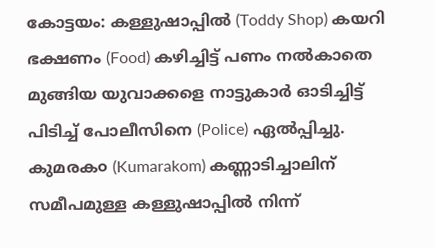കോട്ടയം: കള്ളുഷാപ്പിൽ (Toddy Shop) കയറി ഭക്ഷണം (Food) കഴിച്ചിട്ട് പണം നൽകാതെ മുങ്ങിയ യുവാക്കളെ നാട്ടുകാർ ഓടിച്ചിട്ട് പിടിച്ച് പോലീസിനെ (Police) ഏൽപ്പിച്ചു. കുമരക൦ (Kumarakom) കണ്ണാടിച്ചാലിന് സമീപമുള്ള കള്ളുഷാപ്പിൽ നിന്ന്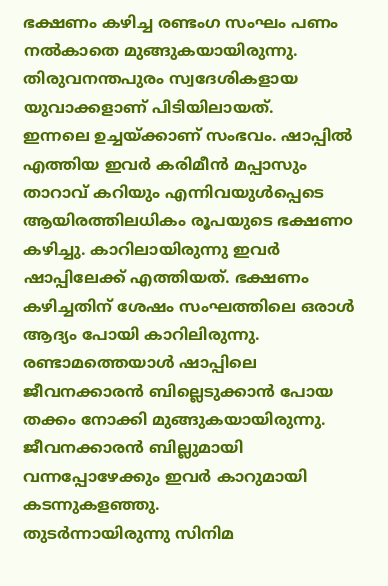ഭക്ഷണം കഴിച്ച രണ്ടംഗ സംഘം പണം നൽകാതെ മുങ്ങുകയായിരുന്നു. തിരുവനന്തപുരം സ്വദേശികളായ യുവാക്കളാണ് പിടിയിലായത്.
ഇന്നലെ ഉച്ചയ്ക്കാണ് സംഭവം. ഷാപ്പിൽ എത്തിയ ഇവർ കരിമീൻ മപ്പാസും താറാവ് കറിയും എന്നിവയുൾപ്പെടെ ആയിരത്തിലധികം രൂപയുടെ ഭക്ഷണ൦ കഴിച്ചു. കാറിലായിരുന്നു ഇവർ ഷാപ്പിലേക്ക് എത്തിയത്. ഭക്ഷണം കഴിച്ചതിന് ശേഷം സംഘത്തിലെ ഒരാൾ ആദ്യം പോയി കാറിലിരുന്നു. രണ്ടാമത്തെയാൾ ഷാപ്പിലെ ജീവനക്കാരൻ ബില്ലെടുക്കാൻ പോയ തക്കം നോക്കി മുങ്ങുകയായിരുന്നു. ജീവനക്കാരൻ ബില്ലുമായി വന്നപ്പോഴേക്കും ഇവർ കാറുമായി കടന്നുകളഞ്ഞു.
തുടർന്നായിരുന്നു സിനിമ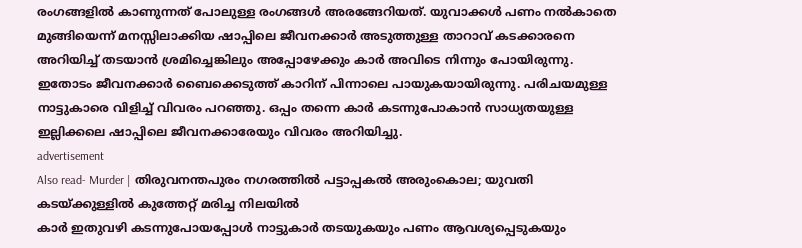രംഗങ്ങളിൽ കാണുന്നത് പോലുള്ള രംഗങ്ങൾ അരങ്ങേറിയത്. യുവാക്കൾ പണം നൽകാതെ മുങ്ങിയെന്ന് മനസ്സിലാക്കിയ ഷാപ്പിലെ ജീവനക്കാർ അടുത്തുള്ള താറാവ് കടക്കാരനെ അറിയിച്ച് തടയാൻ ശ്രമിച്ചെങ്കിലും അപ്പോഴേക്കും കാർ അവിടെ നിന്നും പോയിരുന്നു. ഇതോടം ജീവനക്കാർ ബൈക്കെടുത്ത് കാറിന് പിന്നാലെ പായുകയായിരുന്നു. പരിചയമുള്ള നാട്ടുകാരെ വിളിച്ച് വിവരം പറഞ്ഞു. ഒപ്പം തന്നെ കാർ കടന്നുപോകാൻ സാധ്യതയുള്ള ഇല്ലിക്കലെ ഷാപ്പിലെ ജീവനക്കാരേയും വിവരം അറിയിച്ചു.
advertisement
Also read- Murder | തിരുവനന്തപുരം നഗരത്തില്‍ പട്ടാപ്പകല്‍ അരുംകൊല; യുവതി കടയ്ക്കുള്ളില്‍ കുത്തേറ്റ് മരിച്ച നിലയില്‍
കാർ ഇതുവഴി കടന്നുപോയപ്പോൾ നാട്ടുകാർ തടയുകയും പണം ആവശ്യപ്പെടുകയും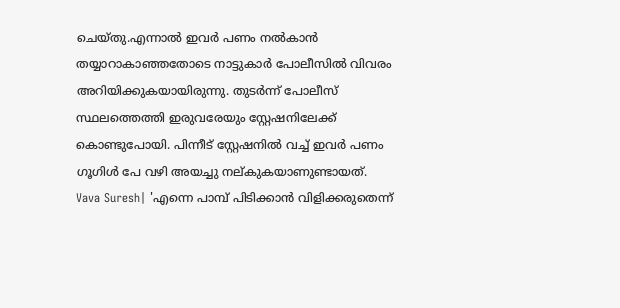ചെയ്‌തു.എന്നാൽ ഇവർ പണം നൽകാൻ തയ്യാറാകാഞ്ഞതോടെ നാട്ടുകാർ പോലീസിൽ വിവരം അറിയിക്കുകയായിരുന്നു. തുടർന്ന് പോലീസ് സ്ഥലത്തെത്തി ഇരുവരേയും സ്റ്റേഷനിലേക്ക് കൊണ്ടുപോയി. പിന്നീട് സ്റ്റേഷനിൽ വച്ച് ഇവർ പണം ഗൂഗിൾ പേ വഴി അയച്ചു നല്കുകയാണുണ്ടായത്.
Vava Suresh| 'എന്നെ പാമ്പ് പിടിക്കാൻ വിളിക്കരുതെന്ന്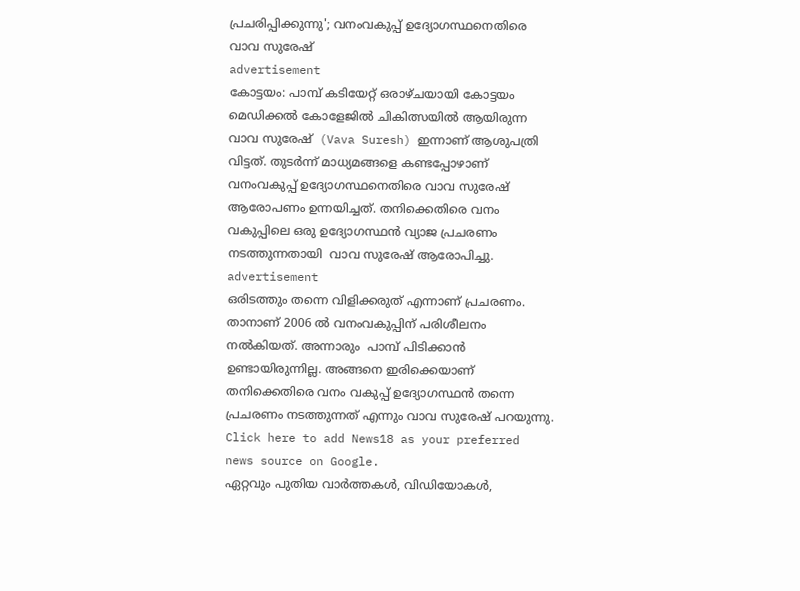പ്രചരിപ്പിക്കുന്നു'; വനംവകുപ്പ് ഉദ്യോഗസ്ഥനെതിരെ വാവ സുരേഷ്
advertisement
കോട്ടയം: പാമ്പ് കടിയേറ്റ് ഒരാഴ്ചയായി കോട്ടയം മെഡിക്കൽ കോളേജിൽ ചികിത്സയിൽ ആയിരുന്ന വാവ സുരേഷ്  (Vava Suresh) ഇന്നാണ് ആശുപത്രി വിട്ടത്. തുടർന്ന് മാധ്യമങ്ങളെ കണ്ടപ്പോഴാണ് വനംവകുപ്പ് ഉദ്യോഗസ്ഥനെതിരെ വാവ സുരേഷ് ആരോപണം ഉന്നയിച്ചത്. തനിക്കെതിരെ വനം വകുപ്പിലെ ഒരു ഉദ്യോഗസ്ഥൻ വ്യാജ പ്രചരണം നടത്തുന്നതായി  വാവ സുരേഷ് ആരോപിച്ചു.
advertisement
ഒരിടത്തും തന്നെ വിളിക്കരുത് എന്നാണ് പ്രചരണം. താനാണ് 2006 ൽ വനംവകുപ്പിന് പരിശീലനം നൽകിയത്. അന്നാരും  പാമ്പ് പിടിക്കാൻ ഉണ്ടായിരുന്നില്ല. അങ്ങനെ ഇരിക്കെയാണ് തനിക്കെതിരെ വനം വകുപ്പ് ഉദ്യോഗസ്ഥൻ തന്നെ പ്രചരണം നടത്തുന്നത് എന്നും വാവ സുരേഷ് പറയുന്നു.
Click here to add News18 as your preferred news source on Google.
ഏറ്റവും പുതിയ വാർത്തകൾ, വിഡിയോകൾ,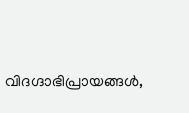വിദഗ്ദാഭിപ്രായങ്ങൾ,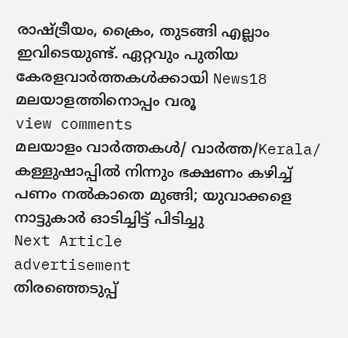രാഷ്ട്രീയം, ക്രൈം, തുടങ്ങി എല്ലാം ഇവിടെയുണ്ട്. ഏറ്റവും പുതിയ കേരളവാർത്തകൾക്കായി News18 മലയാളത്തിനൊപ്പം വരൂ
view comments
മലയാളം വാർത്തകൾ/ വാർത്ത/Kerala/
കള്ളുഷാപ്പിൽ നിന്നും ഭക്ഷണം കഴിച്ച് പണം നൽകാതെ മുങ്ങി; യുവാക്കളെ നാട്ടുകാർ ഓടിച്ചിട്ട് പിടിച്ചു
Next Article
advertisement
തിരഞ്ഞെടുപ്പ്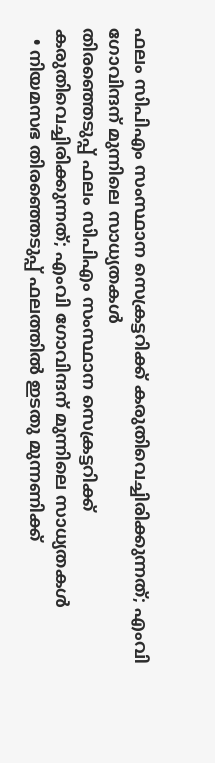ഫലം സിപിഎം സംസ്ഥാന സെക്രട്ടറിക്ക് കരുതിവെച്ചിരിക്കുന്നത്; എംവി ഗോവിന്ദന് മുന്നിലെ സാധ്യതകൾ
തിരഞ്ഞെടുപ്പ് ഫലം സിപിഎം സംസ്ഥാന സെക്രട്ടറിക്ക് കരുതിവെച്ചിരിക്കുന്നത്; എംവി ഗോവിന്ദന് മുന്നിലെ സാധ്യതകൾ
  • നിയമസഭ തിരഞ്ഞെടുപ്പ് ഫലത്തിൽ ഇടതു മുന്നണിക്ക്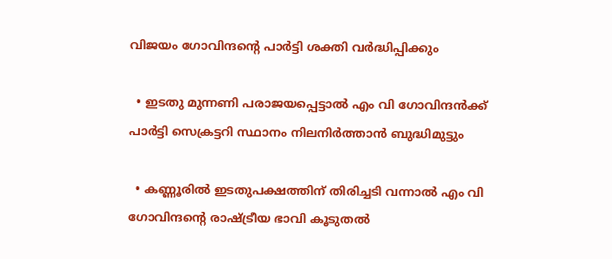വിജയം ഗോവിന്ദന്റെ പാർട്ടി ശക്തി വർദ്ധിപ്പിക്കും

  • ഇടതു മുന്നണി പരാജയപ്പെട്ടാൽ എം വി ഗോവിന്ദൻക്ക് പാർട്ടി സെക്രട്ടറി സ്ഥാനം നിലനിർത്താൻ ബുദ്ധിമുട്ടും

  • കണ്ണൂരിൽ ഇടതുപക്ഷത്തിന് തിരിച്ചടി വന്നാൽ എം വി ഗോവിന്ദന്റെ രാഷ്ട്രീയ ഭാവി കൂടുതൽ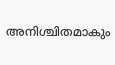അനിശ്ചിതമാകും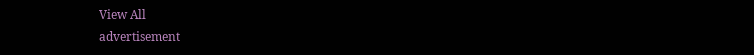View All
advertisement